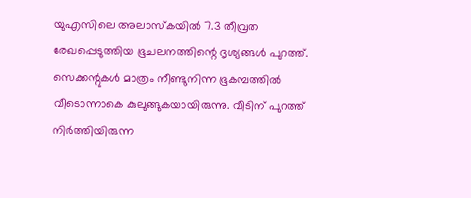യുഎസിലെ അലാസ്‌കയില്‍ 7.3 തീവ്രത രേഖപ്പെടുത്തിയ ഭൂചലനത്തിന്റെ ദൃശ്യങ്ങള്‍ പുറത്ത്. സെക്കന്റുകള്‍ മാത്രം നീണ്ടുനിന്ന ഭൂകമ്പത്തില്‍ വീടൊന്നാകെ കുലുങ്ങുകയായിരുന്നു. വീടിന് പുറത്ത് നിര്‍ത്തിയിരുന്ന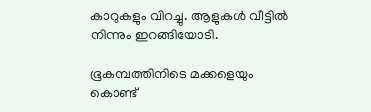കാറുകളും വിറച്ചു. ആളുകള്‍ വീട്ടില്‍ നിന്നും ഇറങ്ങിയോടി.

ഭൂകമ്പത്തിനിടെ മക്കളെയും കൊണ്ട്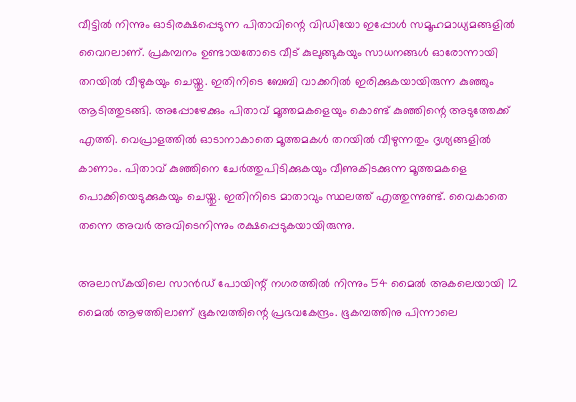വീട്ടില്‍ നിന്നും ഓടിരക്ഷപ്പെടുന്ന പിതാവിന്റെ വിഡിയോ ഇപ്പോള്‍ സമൂഹമാധ്യമങ്ങളില്‍ വൈറലാണ്. പ്രകമ്പനം ഉണ്ടായതോടെ വീട് കുലുങ്ങുകയും സാധനങ്ങള്‍ ഓരോന്നായി തറയില്‍ വീഴുകയും ചെയ്തു. ഇതിനിടെ ബേബി വാക്കറില്‍ ഇരിക്കുകയായിരുന്ന കുഞ്ഞും ആടിത്തുടങ്ങി. അപ്പോഴേക്കും പിതാവ് മൂത്തമകളെയും കൊണ്ട് കുഞ്ഞിന്റെ അടുത്തേക്ക് എത്തി. വെപ്രാളത്തില്‍ ഓടാനാകാതെ മൂത്തമകള്‍ തറയില്‍ വീഴുന്നതും ദൃശ്യങ്ങളില്‍ കാണാം. പിതാവ് കുഞ്ഞിനെ ചേര്‍ത്തുപിടിക്കുകയും വീണുകിടക്കുന്ന മൂത്തമകളെ പൊക്കിയെടുക്കുകയും ചെയ്തു. ഇതിനിടെ മാതാവും സ്ഥലത്ത് എത്തുന്നുണ്ട്. വൈകാതെ തന്നെ അവര്‍ അവിടെനിന്നും രക്ഷപ്പെടുകയായിരുന്നു.

അലാസ്‌കയിലെ സാന്‍ഡ് പോയിന്റ് നഗരത്തില്‍ നിന്നും 54 മൈല്‍ അകലെയായി 12 മൈല്‍ ആഴത്തിലാണ് ഭൂകമ്പത്തിന്റെ പ്രഭവകേന്ദ്രം. ഭൂകമ്പത്തിനു പിന്നാലെ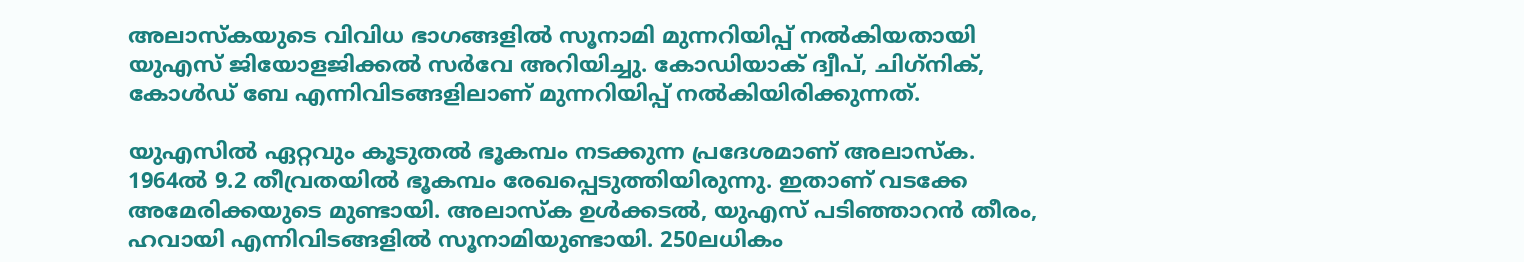അലാസ്‌കയുടെ വിവിധ ഭാഗങ്ങളില്‍ സൂനാമി മുന്നറിയിപ്പ് നല്‍കിയതായി യുഎസ് ജിയോളജിക്കല്‍ സര്‍വേ അറിയിച്ചു. കോഡിയാക് ദ്വീപ്, ചിഗ്‌നിക്, കോള്‍ഡ് ബേ എന്നിവിടങ്ങളിലാണ് മുന്നറിയിപ്പ് നല്‍കിയിരിക്കുന്നത്.

യുഎസില്‍ ഏറ്റവും കൂടുതല്‍ ഭൂകമ്പം നടക്കുന്ന പ്രദേശമാണ് അലാസ്‌ക. 1964ല്‍ 9.2 തീവ്രതയില്‍ ഭൂകമ്പം രേഖപ്പെടുത്തിയിരുന്നു. ഇതാണ് വടക്കേ അമേരിക്കയുടെ മുണ്ടായി. അലാസ്‌ക ഉള്‍ക്കടല്‍, യുഎസ് പടിഞ്ഞാറന്‍ തീരം, ഹവായി എന്നിവിടങ്ങളില്‍ സൂനാമിയുണ്ടായി. 250ലധികം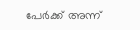പേര്‍ക്ക് അന്ന്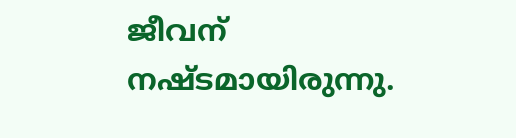ജീവന് നഷ്ടമായിരുന്നു.